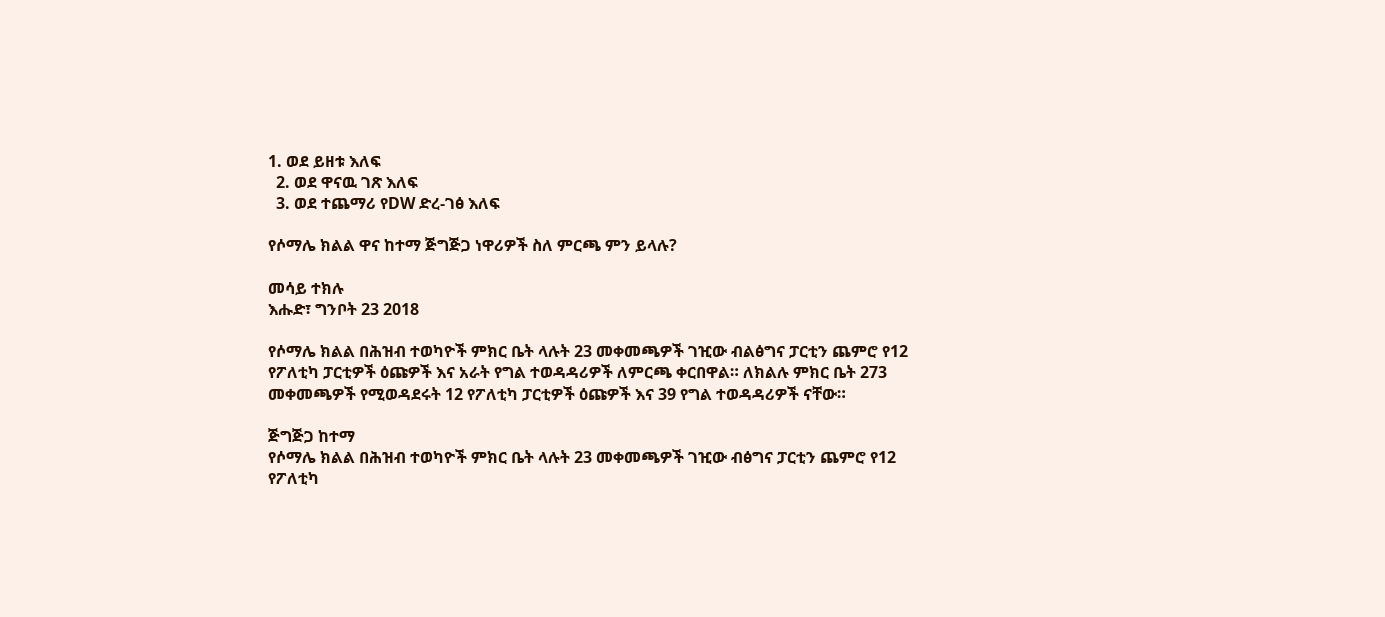1. ወደ ይዘቱ እለፍ
  2. ወደ ዋናዉ ገጽ እለፍ
  3. ወደ ተጨማሪ የDW ድረ-ገፅ እለፍ

የሶማሌ ክልል ዋና ከተማ ጅግጅጋ ነዋሪዎች ስለ ምርጫ ምን ይላሉ?

መሳይ ተክሉ
እሑድ፣ ግንቦት 23 2018

የሶማሌ ክልል በሕዝብ ተወካዮች ምክር ቤት ላሉት 23 መቀመጫዎች ገዢው ብልፅግና ፓርቲን ጨምሮ የ12 የፖለቲካ ፓርቲዎች ዕጩዎች እና አራት የግል ተወዳዳሪዎች ለምርጫ ቀርበዋል። ለክልሉ ምክር ቤት 273 መቀመጫዎች የሚወዳደሩት 12 የፖለቲካ ፓርቲዎች ዕጩዎች እና 39 የግል ተወዳዳሪዎች ናቸው።

ጅግጅጋ ከተማ
የሶማሌ ክልል በሕዝብ ተወካዮች ምክር ቤት ላሉት 23 መቀመጫዎች ገዢው ብፅግና ፓርቲን ጨምሮ የ12 የፖለቲካ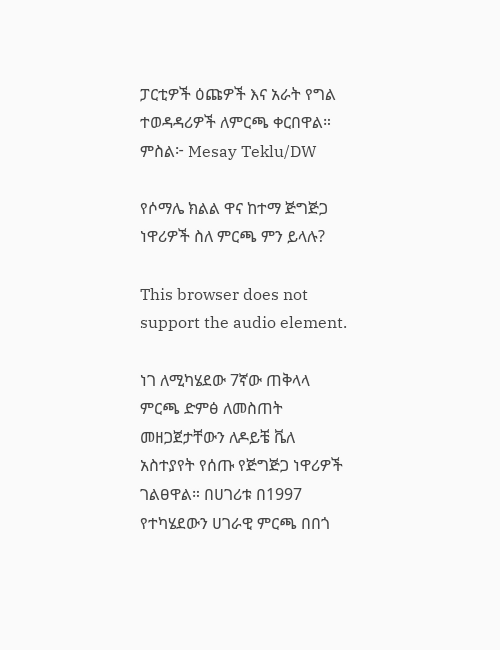ፓርቲዎች ዕጩዎች እና አራት የግል ተወዳዳሪዎች ለምርጫ ቀርበዋል። ምስል፦ Mesay Teklu/DW

የሶማሌ ክልል ዋና ከተማ ጅግጅጋ ነዋሪዎች ስለ ምርጫ ምን ይላሉ?

This browser does not support the audio element.

ነገ ለሚካሄደው 7ኛው ጠቅላላ ምርጫ ድምፅ ለመስጠት መዘጋጀታቸውን ለዶይቼ ቬለ አስተያየት የሰጡ የጅግጅጋ ነዋሪዎች ገልፀዋል። በሀገሪቱ በ1997 የተካሄደውን ሀገራዊ ምርጫ በበጎ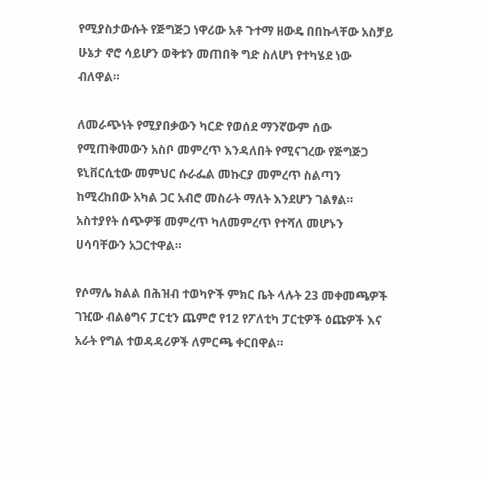የሚያስታውሱት የጅግጅጋ ነዋሪው አቶ ጉተማ ዘውዴ በበኩላቸው አስቻይ ሁኔታ ኖሮ ሳይሆን ወቅቱን መጠበቅ ግድ ስለሆነ የተካሄደ ነው ብለዋል።

ለመራጭነት የሚያበቃውን ካርድ የወሰደ ማንኛውም ሰው የሚጠቅመውን አስቦ መምረጥ እንዳለበት የሚናገረው የጅግጅጋ ዩኒቨርሲቲው መምህር ሱራፌል መኩርያ መምረጥ ስልጣን ከሚረከበው አካል ጋር አብሮ መስራት ማለት እንደሆን ገልፃል። አስተያየት ሰጭዎቹ መምረጥ ካለመምረጥ የተሻለ መሆኑን ሀሳባቸውን አጋርተዋል።

የሶማሌ ክልል በሕዝብ ተወካዮች ምክር ቤት ላሉት 23 መቀመጫዎች ገዢው ብልፅግና ፓርቲን ጨምሮ የ12 የፖለቲካ ፓርቲዎች ዕጩዎች እና አራት የግል ተወዳዳሪዎች ለምርጫ ቀርበዋል።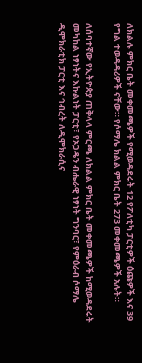ለክልሉ ምክር ቤት መቀመጫዎች የሚወዳደሩት 12 የፖለቲካ ፓርቲዎች ዕጩዎች እና 39 የግል ተወዳዳሪዎች ናቸው። የሶማሌ ክልል ምክር ቤት 273 መቀመጫዎች አሉት።

ለሰባተኛው የኢትዮጵያ ጠቅላላ ምርጫ ለክልል ምክር ቤት መቀመጫዎች ከሚወዳደሩት መካከል ነፃነትና እኩልነት ፓርቲ፣ የኦጋዴን ብሔራዊ ነፃነት ግንባር፣ የምዕራብ ሶማሌ ዲሞክራቲክ ፓርቲ እና ኅብረት ለዲሞክራሲና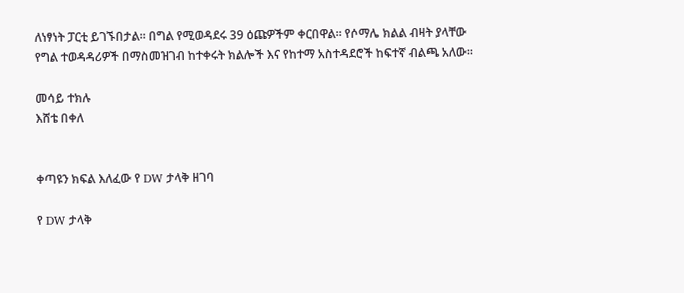ለነፃነት ፓርቲ ይገኙበታል። በግል የሚወዳደሩ 39 ዕጩዎችም ቀርበዋል። የሶማሌ ክልል ብዛት ያላቸው የግል ተወዳዳሪዎች በማስመዝገብ ከተቀሩት ክልሎች እና የከተማ አስተዳደሮች ከፍተኛ ብልጫ አለው።

መሳይ ተክሉ
እሸቴ በቀለ


ቀጣዩን ክፍል እለፈው የ DW ታላቅ ዘገባ

የ DW ታላቅ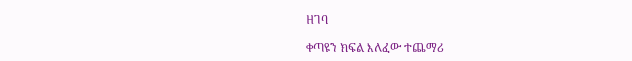ዘገባ

ቀጣዩን ክፍል እለፈው ተጨማሪ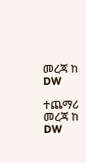መረጃ ከ DW

ተጨማሪ መረጃ ከ DW